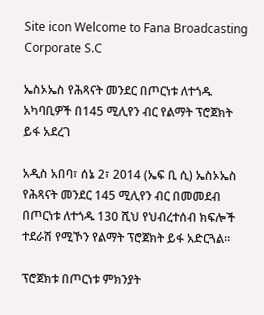Site icon Welcome to Fana Broadcasting Corporate S.C

ኤስኦኤስ የሕጻናት መንደር በጦርነቱ ለተጎዱ አካባቢዎች በ145 ሚሊየን ብር የልማት ፕሮጀክት ይፋ አደረገ

አዲስ አበባ፣ ሰኔ 2፣ 2014 (ኤፍ ቢ ሲ) ኤስኦኤስ የሕጻናት መንደር 145 ሚሊየን ብር በመመደብ በጦርነቱ ለተጎዱ 130 ሺህ የህብረተሰብ ክፍሎች ተደራሽ የሚኾን የልማት ፕሮጀክት ይፋ አድርጓል።

ፕሮጀክቱ በጦርነቱ ምክንያት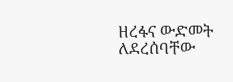ዘረፋና ውድመት ለደረሰባቸው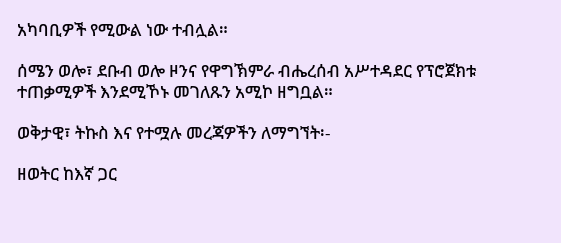አካባቢዎች የሚውል ነው ተብሏል።

ሰሜን ወሎ፣ ደቡብ ወሎ ዞንና የዋግኽምራ ብሔረሰብ አሥተዳደር የፕሮጀክቱ ተጠቃሚዎች እንደሚኾኑ መገለጹን አሚኮ ዘግቧል።

ወቅታዊ፣ ትኩስ እና የተሟሉ መረጃዎችን ለማግኘት፡-

ዘወትር ከእኛ ጋር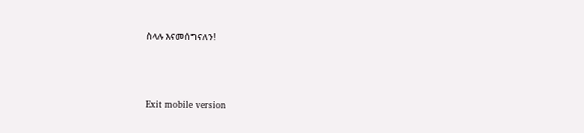ስላሉ እናመሰግናለን!



Exit mobile version